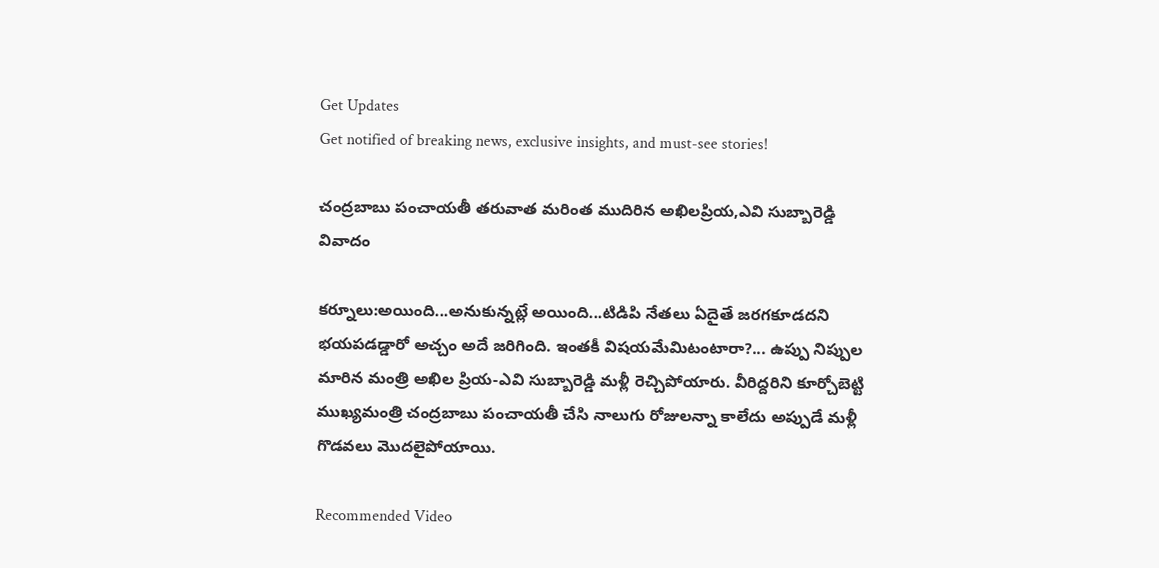Get Updates
Get notified of breaking news, exclusive insights, and must-see stories!

చంద్రబాబు పంచాయతీ తరువాత మరింత ముదిరిన అఖిలప్రియ,ఎవి సుబ్బారెడ్డి వివాదం

కర్నూలు:అయింది...అనుకున్నట్లే అయింది...టిడిపి నేతలు ఏదైతే జరగకూడదని భయపడడ్డారో అచ్చం అదే జరిగింది. ఇంతకీ విషయమేమిటంటారా?... ఉప్పు నిప్పుల మారిన మంత్రి అఖిల ప్రియ-ఎవి సుబ్బారెడ్డి మళ్లీ రెచ్చిపోయారు. వీరిద్దరిని కూర్చోబెట్టి ముఖ్యమంత్రి చంద్రబాబు పంచాయతీ చేసి నాలుగు రోజులన్నా కాలేదు అప్పుడే మళ్లీ గొడవలు మొదలైపోయాయి.

Recommended Video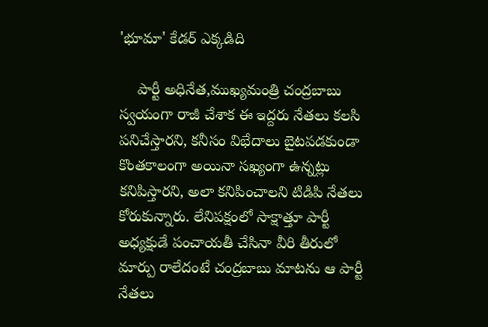'భూమా' కేడర్ ఎక్కడిది

    పార్టీ అధినేత,ముఖ్యమంత్రి చంద్రబాబు స్వయంగా రాజీ చేశాక ఈ ఇద్దరు నేతలు కలసి పనిచేస్తారని, కనీసం విభేదాలు బైటపడకుండా కొంతకాలంగా అయినా సఖ్యంగా ఉన్నట్లు కనిపిస్తారని, అలా కనిపించాలని టిడిపి నేతలు కోరుకున్నారు. లేనిపక్షంలో సాక్షాత్తూ పార్టీ అధ్యక్షుడే పంచాయతీ చేసినా వీరి తీరులో మార్పు రాలేదంటే చంద్రబాబు మాటను ఆ పార్టీ నేతలు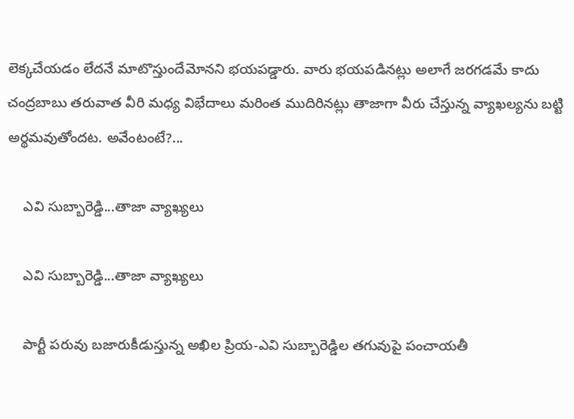లెక్కచేయడం లేదనే మాటొస్తుందేమోనని భయపడ్డారు. వారు భయపడినట్లు అలాగే జరగడమే కాదు చంద్రబాబు తరువాత వీరి మధ్య విభేదాలు మరింత ముదిరినట్లు తాజాగా వీరు చేస్తున్న వ్యాఖల్యను బట్టి అర్థమవుతోందట. అవేంటంటే?...

    ఎవి సుబ్బారెడ్డి...తాజా వ్యాఖ్యలు

    ఎవి సుబ్బారెడ్డి...తాజా వ్యాఖ్యలు

    పార్టీ పరువు బజారుకీడుస్తున్న అఖిల ప్రియ-ఎవి సుబ్బారెడ్డిల తగువుపై పంచాయతీ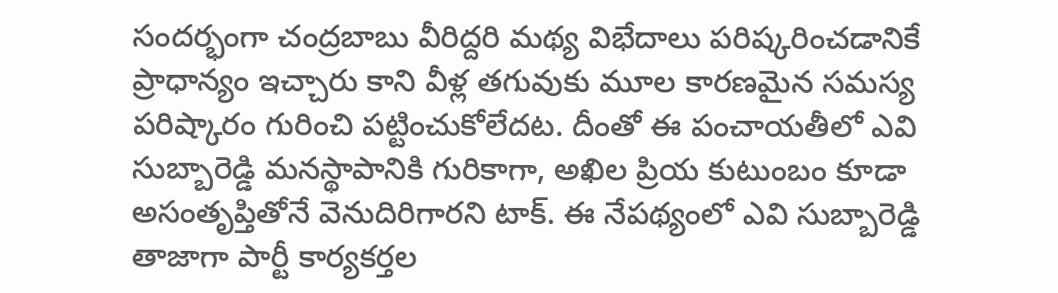సందర్భంగా చంద్రబాబు వీరిద్దరి మథ్య విభేదాలు పరిష్కరించడానికే ప్రాధాన్యం ఇచ్చారు కాని వీళ్ల తగువుకు మూల కారణమైన సమస్య పరిష్కారం గురించి పట్టించుకోలేదట. దీంతో ఈ పంచాయతీలో ఎవి సుబ్బారెడ్డి మనస్థాపానికి గురికాగా, అఖిల ప్రియ కుటుంబం కూడా అసంతృప్తితోనే వెనుదిరిగారని టాక్. ఈ నేపథ్యంలో ఎవి సుబ్బారెడ్డి తాజాగా పార్టీ కార్యకర్తల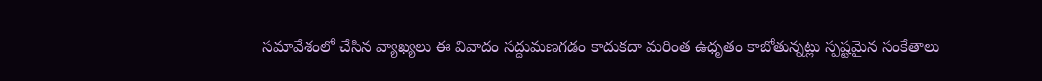సమావేశంలో చేసిన వ్యాఖ్యలు ఈ వివాదం సద్దుమణగడం కాదుకదా మరింత ఉధృతం కాబోతున్నట్లు స్పష్టమైన సంకేతాలు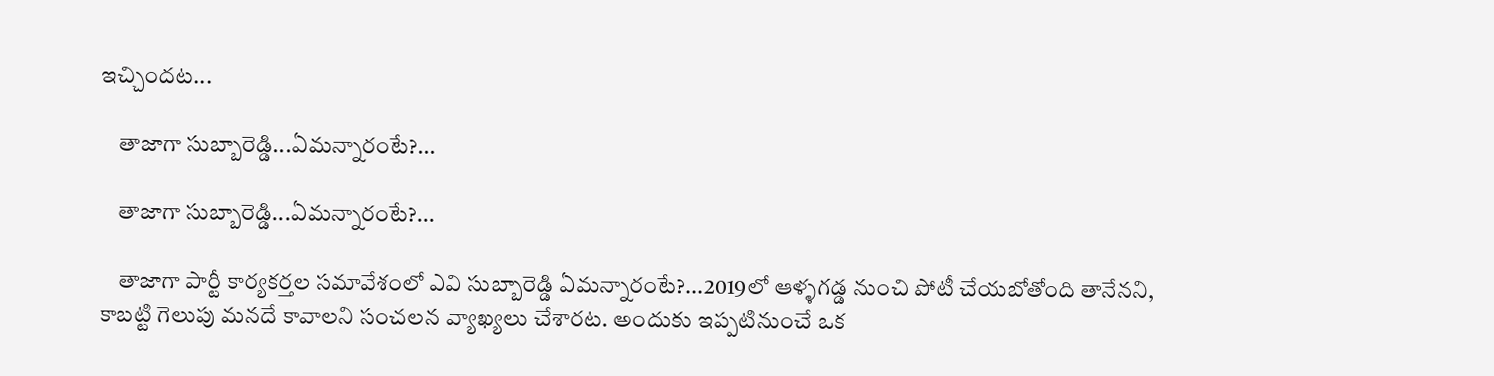ఇచ్చిందట...

    తాజాగా సుబ్బారెడ్డి...ఏమన్నారంటే?...

    తాజాగా సుబ్బారెడ్డి...ఏమన్నారంటే?...

    తాజాగా పార్టీ కార్యకర్తల సమావేశంలో ఎవి సుబ్బారెడ్డి ఏమన్నారంటే?...2019లో ఆళ్ళగడ్డ నుంచి పోటీ చేయబోతోంది తానేనని, కాబట్టి గెలుపు మనదే కావాలని సంచలన వ్యాఖ్యలు చేశారట. అందుకు ఇప్పటినుంచే ఒక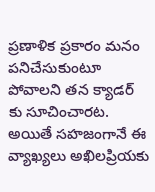ప్రణాళిక ప్రకారం మనం పనిచేసుకుంటూ పోవాలని తన క్యాడర్ కు సూచించారట. అయితే సహజంగానే ఈ వ్యాఖ్యలు అఖిలప్రియకు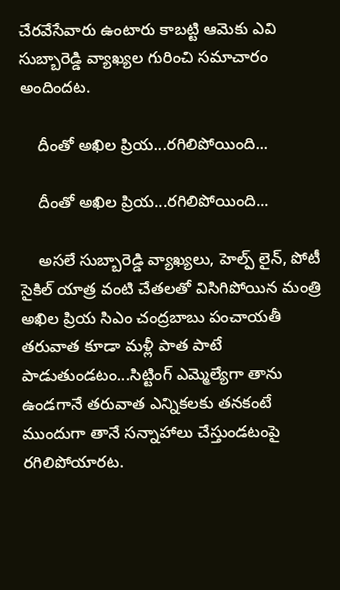చేరవేసేవారు ఉంటారు కాబట్టి ఆమెకు ఎవి సుబ్బారెడ్డి వ్యాఖ్యల గురించి సమాచారం అందిందట.

    దీంతో అఖిల ప్రియ...రగిలిపోయింది...

    దీంతో అఖిల ప్రియ...రగిలిపోయింది...

    అసలే సుబ్బారెడ్డి వ్యాఖ్యలు, హెల్ప్ లైన్, పోటీ సైకిల్ యాత్ర వంటి చేతలతో విసిగిపోయిన మంత్రి అఖిల ప్రియ సిఎం చంద్రబాబు పంచాయతీ తరువాత కూడా మళ్లీ పాత పాటే పాడుతుండటం...సిట్టింగ్ ఎమ్మెల్యేగా తాను ఉండగానే తరువాత ఎన్నికలకు తనకంటే ముందుగా తానే సన్నాహాలు చేస్తుండటంపై రగిలిపోయారట.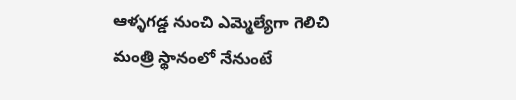ఆళ్ళగడ్డ నుంచి ఎమ్మెల్యేగా గెలిచి మంత్రి స్థానంలో నేనుంటే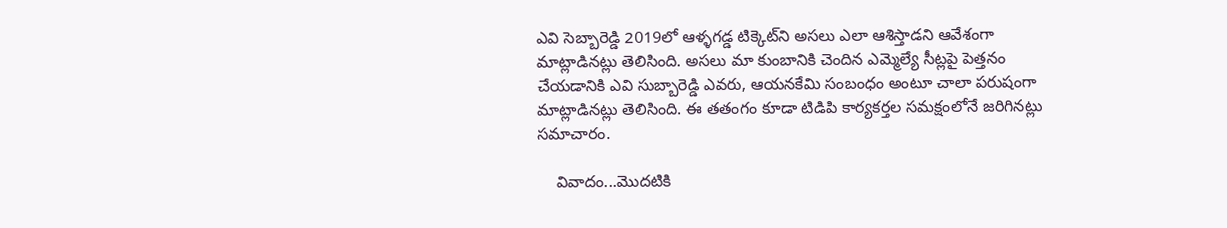ఎవి సెబ్బారెడ్డి 2019లో ఆళ్ళగడ్డ టిక్కెట్‌ని అసలు ఎలా ఆశిస్తాడని ఆవేశంగా మాట్లాడినట్లు తెలిసింది. అసలు మా కుంబానికి చెందిన ఎమ్మెల్యే సీట్లపై పెత్తనం చేయడానికి ఎవి సుబ్బారెడ్డి ఎవరు, ఆయనకేమి సంబంధం అంటూ చాలా పరుషంగా మాట్లాడినట్లు తెలిసింది. ఈ తతంగం కూడా టిడిపి కార్యకర్తల సమక్షంలోనే జరిగినట్లు సమాచారం.

    వివాదం...మొదటికి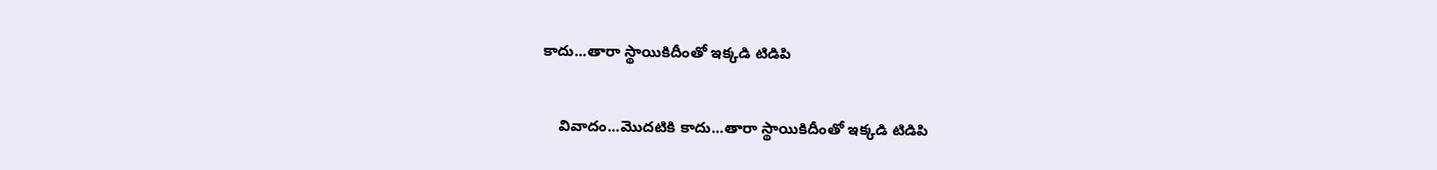కాదు...తారా స్థాయికిదీంతో ఇక్కడి టిడిపి

    వివాదం...మొదటికి కాదు...తారా స్థాయికిదీంతో ఇక్కడి టిడిపి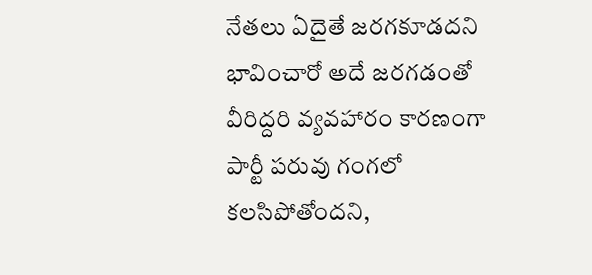నేతలు ఏదైతే జరగకూడదని భావించారో అదే జరగడంతో వీరిద్దరి వ్యవహారం కారణంగా పార్టీ పరువు గంగలో కలసిపోతోందని,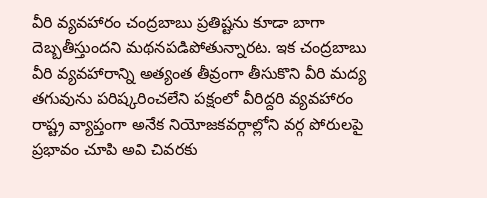వీరి వ్యవహారం చంద్రబాబు ప్రతిష్టను కూడా బాగా దెబ్బతీస్తుందని మథనపడిపోతున్నారట. ఇక చంద్రబాబు వీరి వ్యవహారాన్ని అత్యంత తీవ్రంగా తీసుకొని వీరి మద్య తగువును పరిష్కరించలేని పక్షంలో వీరిద్దరి వ్యవహారం రాష్ట్ర వ్యాప్తంగా అనేక నియోజకవర్గాల్లోని వర్గ పోరులపై ప్రభావం చూపి అవి చివరకు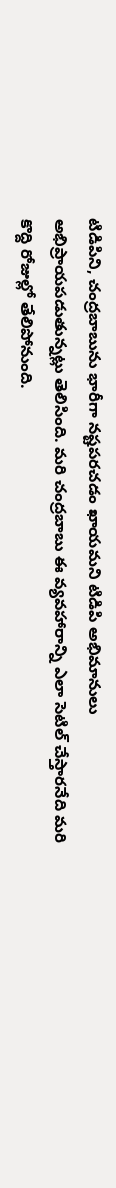టిడిపిని, చంద్రబాబును భారీగా నష్టపరచడం ఖాయమని టిడిపి అభిమానులు అభిప్రాయపడుతున్నట్లు తెలిసింది. మరి చంద్రబాబు ఈ వ్యవహారాన్ని ఎలా సెటిల్ చేస్తారనేది మరి కొద్ది రోజుల్లో తేలిపోనుంది.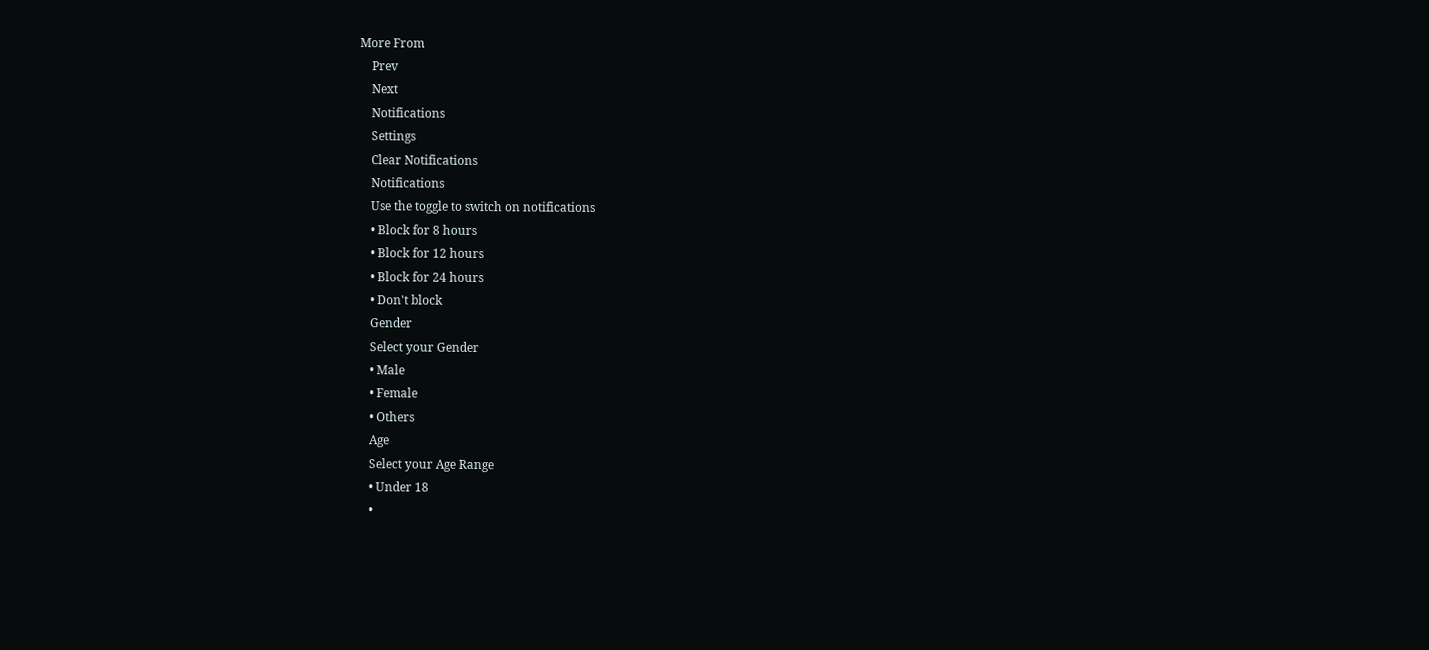More From
    Prev
    Next
    Notifications
    Settings
    Clear Notifications
    Notifications
    Use the toggle to switch on notifications
    • Block for 8 hours
    • Block for 12 hours
    • Block for 24 hours
    • Don't block
    Gender
    Select your Gender
    • Male
    • Female
    • Others
    Age
    Select your Age Range
    • Under 18
    •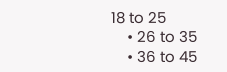18 to 25
    • 26 to 35
    • 36 to 45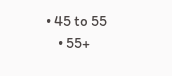• 45 to 55
    • 55+